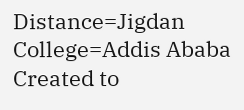Distance=Jigdan College=Addis Ababa
Created to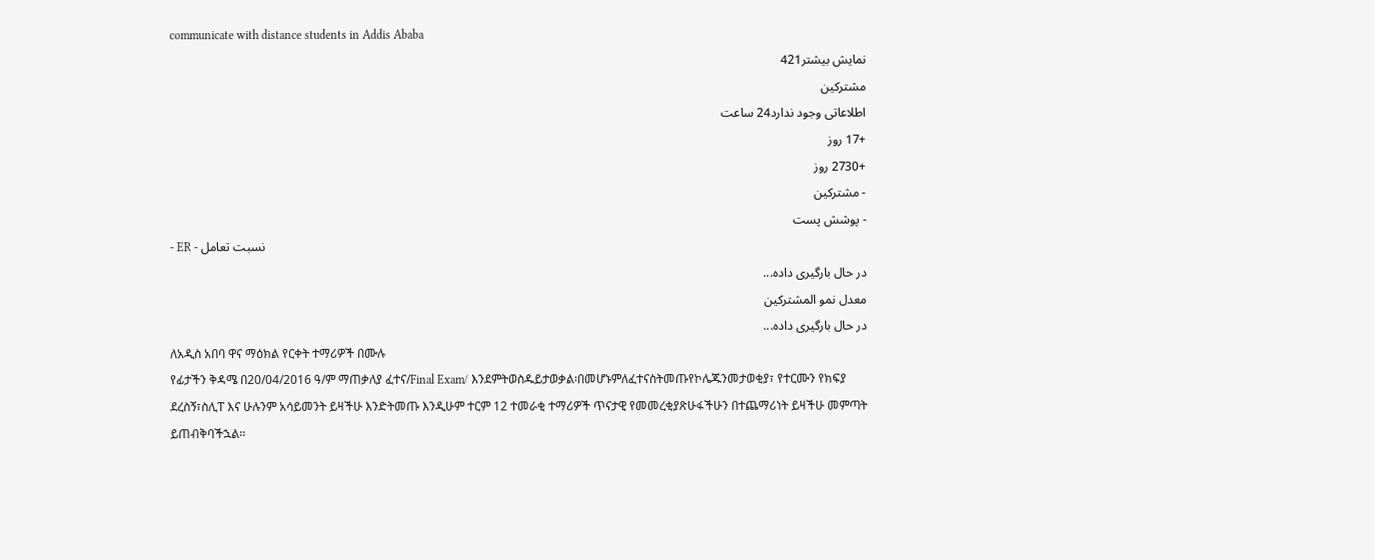communicate with distance students in Addis Ababa
نمایش بیشتر421
مشترکین
اطلاعاتی وجود ندارد24 ساعت
+17 روز
+2730 روز
- مشترکین
- پوشش پست
- ER - نسبت تعامل
در حال بارگیری داده...
معدل نمو المشتركين
در حال بارگیری داده...
ለአዲስ አበባ ዋና ማዕክል የርቀት ተማሪዎች በሙሉ
የፊታችን ቅዳሜ በ20/04/2016 ዓ/ም ማጠቃለያ ፈተና/Final Exam/ እንደምትወስዱይታወቃል፡በመሆኑምለፈተናስትመጡየኮሌጁንመታወቂያ፣ የተርሙን የክፍያ ደረስኝ፣ስሊፐ እና ሁሉንም አሳይመንት ይዛችሁ እንድትመጡ እንዲሁም ተርም 12 ተመራቂ ተማሪዎች ጥናታዊ የመመረቂያጽሁፋችሁን በተጨማሪነት ይዛችሁ መምጣት ይጠብቅባችኋል፡፡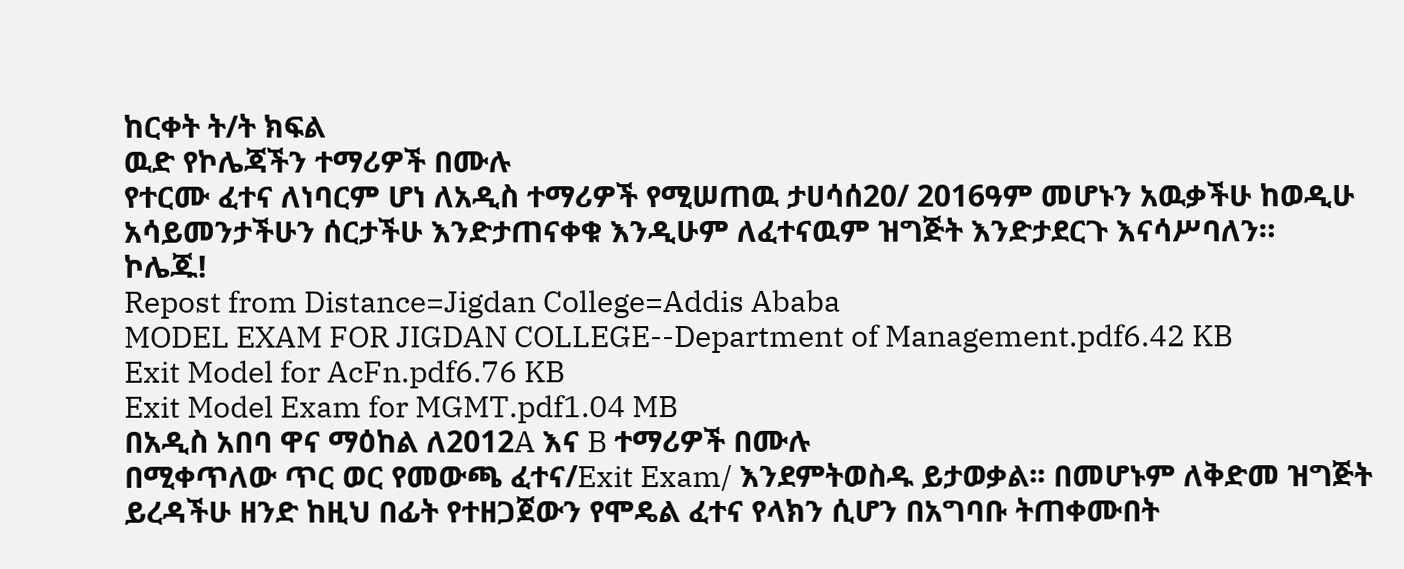ከርቀት ት/ት ክፍል
ዉድ የኮሌጃችን ተማሪዎች በሙሉ
የተርሙ ፈተና ለነባርም ሆነ ለአዲስ ተማሪዎች የሚሠጠዉ ታሀሳሰ20/ 2016ዓም መሆኑን አዉቃችሁ ከወዲሁ አሳይመንታችሁን ሰርታችሁ እንድታጠናቀቁ እንዲሁም ለፈተናዉም ዝግጅት እንድታደርጉ እናሳሥባለን።
ኮሌጁ!
Repost from Distance=Jigdan College=Addis Ababa
MODEL EXAM FOR JIGDAN COLLEGE--Department of Management.pdf6.42 KB
Exit Model for AcFn.pdf6.76 KB
Exit Model Exam for MGMT.pdf1.04 MB
በአዲስ አበባ ዋና ማዕከል ለ2012A እና B ተማሪዎች በሙሉ
በሚቀጥለው ጥር ወር የመውጫ ፈተና/Exit Exam/ እንደምትወስዱ ይታወቃል፡፡ በመሆኑም ለቅድመ ዝግጅት ይረዳችሁ ዘንድ ከዚህ በፊት የተዘጋጀውን የሞዴል ፈተና የላክን ሲሆን በአግባቡ ትጠቀሙበት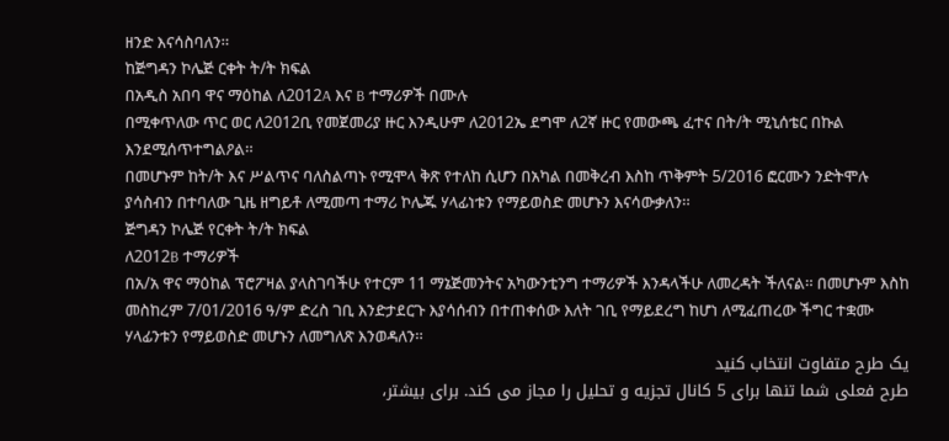ዘንድ እናሳስባለን፡፡
ከጅግዳን ኮሌጅ ርቀት ት/ት ክፍል
በአዲስ አበባ ዋና ማዕከል ለ2012A እና B ተማሪዎች በሙሉ
በሚቀጥለው ጥር ወር ለ2012ቢ የመጀመሪያ ዙር እንዲሁም ለ2012ኤ ደግሞ ለ2ኛ ዙር የመውጫ ፈተና በት/ት ሚኒሰቴር በኩል እንደሚሰጥተግልዖል፡፡
በመሆኑም ከት/ት እና ሥልጥና ባለስልጣኑ የሚሞላ ቅጽ የተለከ ሲሆን በአካል በመቅረብ እስከ ጥቅምት 5/2016 ፎርሙን ንድትሞሉ ያሳስብን በተባለው ጊዜ ዘግይቶ ለሚመጣ ተማሪ ኮሌጁ ሃላፊነቱን የማይወስድ መሆኑን እናሳውቃለን፡፡
ጅግዳን ኮሌጅ የርቀት ት/ት ክፍል
ለ2012B ተማሪዎች
በአ/አ ዋና ማዕከል ፕሮፖዛል ያላስገባችሁ የተርም 11 ማኔጅመንትና አካውንቲንግ ተማሪዎች እንዳላችሁ ለመረዳት ችለናል፡፡ በመሆኑም እስከ መስከረም 7/01/2016 ዓ/ም ድረስ ገቢ እንድታደርጉ እያሳሰብን በተጠቀሰው እለት ገቢ የማይደረግ ከሆነ ለሚፈጠረው ችግር ተቋሙ ሃላፊንቱን የማይወስድ መሆኑን ለመግለጽ እንወዳለን፡፡
یک طرح متفاوت انتخاب کنید
طرح فعلی شما تنها برای 5 کانال تجزیه و تحلیل را مجاز می کند. برای بیشتر،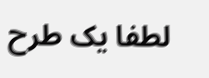لطفا یک طرح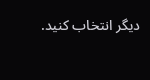دیگر انتخاب کنید.